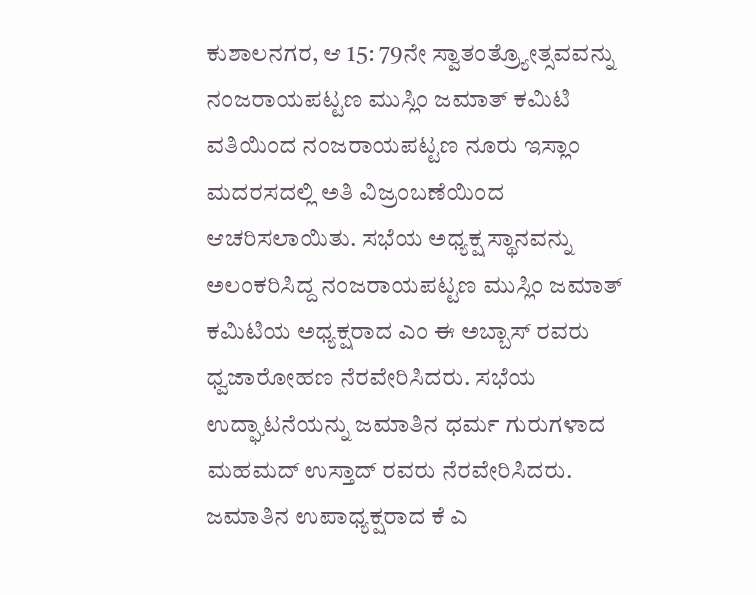ಕುಶಾಲನಗರ, ಆ 15: 79ನೇ ಸ್ವಾತಂತ್ರ್ಯೋತ್ಸವವನ್ನು ನಂಜರಾಯಪಟ್ಟಣ ಮುಸ್ಲಿಂ ಜಮಾತ್ ಕಮಿಟಿ ವತಿಯಿಂದ ನಂಜರಾಯಪಟ್ಟಣ ನೂರು ಇಸ್ಲಾಂ ಮದರಸದಲ್ಲಿ ಅತಿ ವಿಜ್ರಂಬಣೆಯಿಂದ ಆಚರಿಸಲಾಯಿತು. ಸಭೆಯ ಅಧ್ಯಕ್ಷ ಸ್ಥಾನವನ್ನು ಅಲಂಕರಿಸಿದ್ದ ನಂಜರಾಯಪಟ್ಟಣ ಮುಸ್ಲಿಂ ಜಮಾತ್ ಕಮಿಟಿಯ ಅಧ್ಯಕ್ಷರಾದ ಎಂ ಈ ಅಬ್ಬಾಸ್ ರವರು ಧ್ವಜಾರೋಹಣ ನೆರವೇರಿಸಿದರು. ಸಭೆಯ ಉದ್ಘಾಟನೆಯನ್ನು ಜಮಾತಿನ ಧರ್ಮ ಗುರುಗಳಾದ ಮಹಮದ್ ಉಸ್ತಾದ್ ರವರು ನೆರವೇರಿಸಿದರು. ಜಮಾತಿನ ಉಪಾಧ್ಯಕ್ಷರಾದ ಕೆ ಎ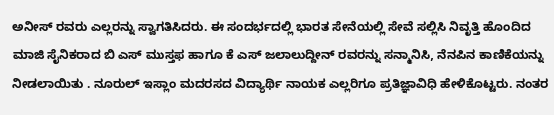ಅನೀಸ್ ರವರು ಎಲ್ಲರನ್ನು ಸ್ವಾಗತಿಸಿದರು. ಈ ಸಂದರ್ಭದಲ್ಲಿ ಭಾರತ ಸೇನೆಯಲ್ಲಿ ಸೇವೆ ಸಲ್ಲಿಸಿ ನಿವೃತ್ತಿ ಹೊಂದಿದ ಮಾಜಿ ಸೈನಿಕರಾದ ಬಿ ಎಸ್ ಮುಸ್ತಫ ಹಾಗೂ ಕೆ ಎಸ್ ಜಲಾಲುದ್ದೀನ್ ರವರನ್ನು ಸನ್ಮಾನಿಸಿ, ನೆನಪಿನ ಕಾಣಿಕೆಯನ್ನು ನೀಡಲಾಯಿತು . ನೂರುಲ್ ಇಸ್ಲಾಂ ಮದರಸದ ವಿದ್ಯಾರ್ಥಿ ನಾಯಕ ಎಲ್ಲರಿಗೂ ಪ್ರತಿಜ್ಞಾವಿಧಿ ಹೇಳಿಕೊಟ್ಟರು. ನಂತರ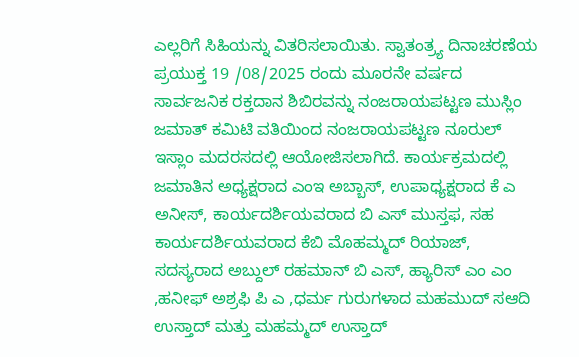ಎಲ್ಲರಿಗೆ ಸಿಹಿಯನ್ನು ವಿತರಿಸಲಾಯಿತು. ಸ್ವಾತಂತ್ರ್ಯ ದಿನಾಚರಣೆಯ ಪ್ರಯುಕ್ತ 19 /08/2025 ರಂದು ಮೂರನೇ ವರ್ಷದ ಸಾರ್ವಜನಿಕ ರಕ್ತದಾನ ಶಿಬಿರವನ್ನು ನಂಜರಾಯಪಟ್ಟಣ ಮುಸ್ಲಿಂ ಜಮಾತ್ ಕಮಿಟಿ ವತಿಯಿಂದ ನಂಜರಾಯಪಟ್ಟಣ ನೂರುಲ್ ಇಸ್ಲಾಂ ಮದರಸದಲ್ಲಿ ಆಯೋಜಿಸಲಾಗಿದೆ. ಕಾರ್ಯಕ್ರಮದಲ್ಲಿ ಜಮಾತಿನ ಅಧ್ಯಕ್ಷರಾದ ಎಂಇ ಅಬ್ಬಾಸ್, ಉಪಾಧ್ಯಕ್ಷರಾದ ಕೆ ಎ ಅನೀಸ್, ಕಾರ್ಯದರ್ಶಿಯವರಾದ ಬಿ ಎಸ್ ಮುಸ್ತಫ, ಸಹ ಕಾರ್ಯದರ್ಶಿಯವರಾದ ಕೆಬಿ ಮೊಹಮ್ಮದ್ ರಿಯಾಜ್, ಸದಸ್ಯರಾದ ಅಬ್ದುಲ್ ರಹಮಾನ್ ಬಿ ಎಸ್, ಹ್ಯಾರಿಸ್ ಎಂ ಎಂ ,ಹನೀಫ್ ಅಶ್ರಫಿ ಪಿ ಎ ,ಧರ್ಮ ಗುರುಗಳಾದ ಮಹಮುದ್ ಸಆದಿ ಉಸ್ತಾದ್ ಮತ್ತು ಮಹಮ್ಮದ್ ಉಸ್ತಾದ್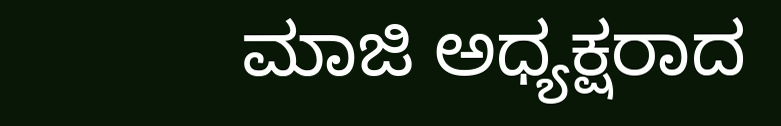ಮಾಜಿ ಅಧ್ಯಕ್ಷರಾದ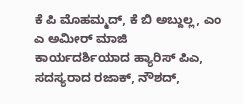ಕೆ ಪಿ ಮೊಹಮ್ಮದ್, ಕೆ ಬಿ ಅಬ್ದುಲ್ಲ, ಎಂ ಎ ಅಮೀರ್ ಮಾಜಿ ಕಾರ್ಯದರ್ಶಿಯಾದ ಹ್ಯಾರಿಸ್ ಪಿಎ, ಸದಸ್ಯರಾದ ರಜಾಕ್, ನೌಶದ್,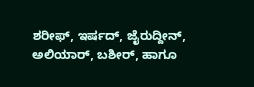ಶರೀಫ್, ಇರ್ಷದ್, ಜೈರುದ್ದೀನ್, ಅಲಿಯಾರ್, ಬಶೀರ್, ಹಾಗೂ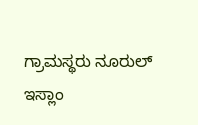ಗ್ರಾಮಸ್ಥರು ನೂರುಲ್ ಇಸ್ಲಾಂ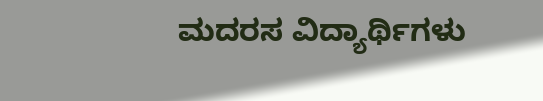ಮದರಸ ವಿದ್ಯಾರ್ಥಿಗಳು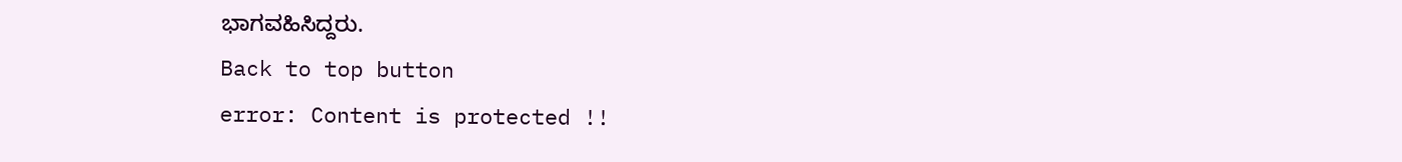ಭಾಗವಹಿಸಿದ್ದರು.
Back to top button
error: Content is protected !!